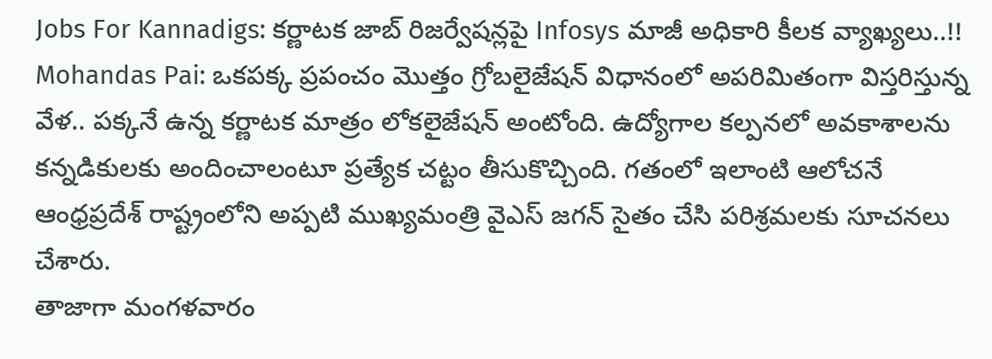Jobs For Kannadigs: కర్ణాటక జాబ్ రిజర్వేషన్లపై Infosys మాజీ అధికారి కీలక వ్యాఖ్యలు..!!
Mohandas Pai: ఒకపక్క ప్రపంచం మెుత్తం గ్రోబలైజేషన్ విధానంలో అపరిమితంగా విస్తరిస్తున్న వేళ.. పక్కనే ఉన్న కర్ణాటక మాత్రం లోకలైజేషన్ అంటోంది. ఉద్యోగాల కల్పనలో అవకాశాలను కన్నడికులకు అందించాలంటూ ప్రత్యేక చట్టం తీసుకొచ్చింది. గతంలో ఇలాంటి ఆలోచనే ఆంధ్రప్రదేశ్ రాష్ట్రంలోని అప్పటి ముఖ్యమంత్రి వైఎస్ జగన్ సైతం చేసి పరిశ్రమలకు సూచనలు చేశారు.
తాజాగా మంగళవారం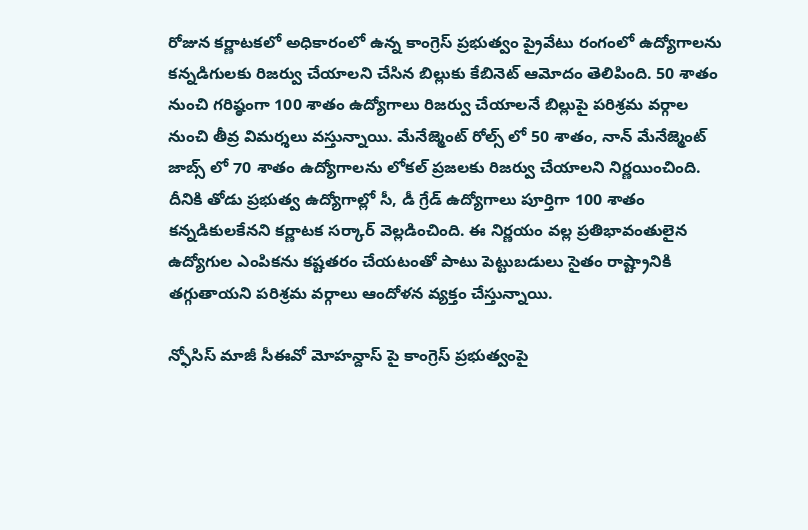రోజున కర్ణాటకలో అధికారంలో ఉన్న కాంగ్రెస్ ప్రభుత్వం ప్రైవేటు రంగంలో ఉద్యోగాలను కన్నడిగులకు రిజర్వు చేయాలని చేసిన బిల్లుకు కేబినెట్ ఆమోదం తెలిపింది. 50 శాతం నుంచి గరిష్ఠంగా 100 శాతం ఉద్యోగాలు రిజర్వు చేయాలనే బిల్లుపై పరిశ్రమ వర్గాల నుంచి తీవ్ర విమర్శలు వస్తున్నాయి. మేనేజ్మెంట్ రోల్స్ లో 50 శాతం, నాన్ మేనేజ్మెంట్ జాబ్స్ లో 70 శాతం ఉద్యోగాలను లోకల్ ప్రజలకు రిజర్వు చేయాలని నిర్ణయించింది. దీనికి తోడు ప్రభుత్వ ఉద్యోగాల్లో సీ, డీ గ్రేడ్ ఉద్యోగాలు పూర్తిగా 100 శాతం కన్నడికులకేనని కర్ణాటక సర్కార్ వెల్లడించింది. ఈ నిర్ణయం వల్ల ప్రతిభావంతులైన ఉద్యోగుల ఎంపికను కష్టతరం చేయటంతో పాటు పెట్టుబడులు సైతం రాష్ట్రానికి తగ్గుతాయని పరిశ్రమ వర్గాలు ఆందోళన వ్యక్తం చేస్తున్నాయి.

న్ఫోసిస్ మాజీ సీఈవో మోహన్దాస్ పై కాంగ్రెస్ ప్రభుత్వంపై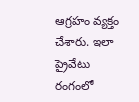ఆగ్రహం వ్యక్తం చేశారు. ఇలా ప్రైవేటు రంగంలో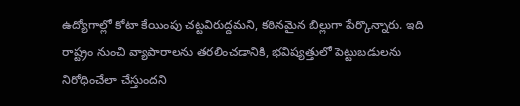ఉద్యోగాల్లో కోటా కేయింపు చట్టవిరుద్దమని, కఠినమైన బిల్లుగా పేర్కొన్నారు. ఇది రాష్ట్రం నుంచి వ్యాపారాలను తరలించడానికి, భవిష్యత్తులో పెట్టుబడులను నిరోధించేలా చేస్తుందని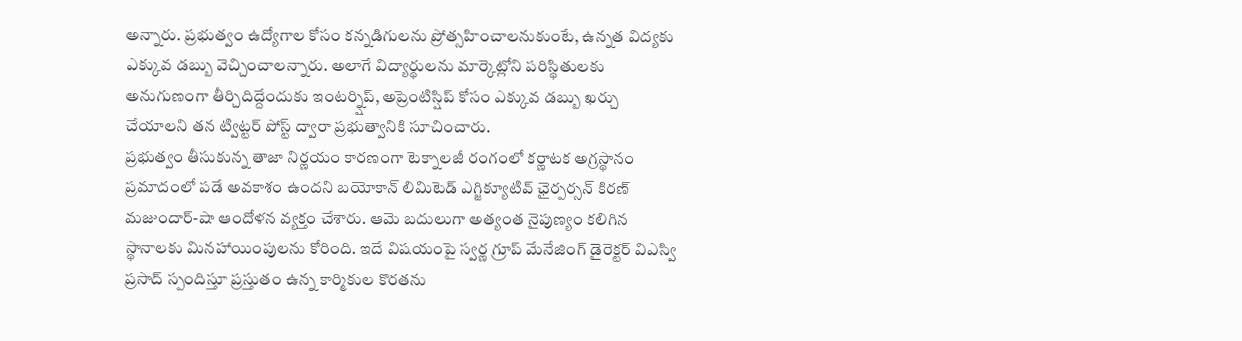అన్నారు. ప్రభుత్వం ఉద్యోగాల కోసం కన్నడిగులను ప్రోత్సహించాలనుకుంటే, ఉన్నత విద్యకు ఎక్కువ డబ్బు వెచ్చించాలన్నారు. అలాగే విద్యార్థులను మార్కెట్లోని పరిస్థితులకు అనుగుణంగా తీర్చిదిద్దేందుకు ఇంటర్న్షిప్, అప్రెంటిస్షిప్ కోసం ఎక్కువ డబ్బు ఖర్చు చేయాలని తన ట్విట్టర్ పోస్ట్ ద్వారా ప్రభుత్వానికి సూచించారు.
ప్రభుత్వం తీసుకున్న తాజా నిర్ణయం కారణంగా టెక్నాలజీ రంగంలో కర్ణాటక అగ్రస్థానం ప్రమాదంలో పడే అవకాశం ఉందని బయోకాన్ లిమిటెడ్ ఎగ్జిక్యూటివ్ ఛైర్పర్సన్ కిరణ్ మజుందార్-షా ఆందోళన వ్యక్తం చేశారు. ఆమె బదులుగా అత్యంత నైపుణ్యం కలిగిన స్థానాలకు మినహాయింపులను కోరింది. ఇదే విషయంపై స్వర్ణ గ్రూప్ మేనేజింగ్ డైరెక్టర్ విఎస్వి ప్రసాద్ స్పందిస్తూ ప్రస్తుతం ఉన్న కార్మికుల కొరతను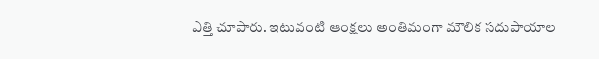ఎత్తి చూపారు. ఇటువంటి ఆంక్షలు అంతిమంగా మౌలిక సదుపాయాల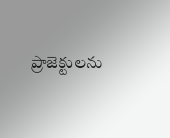ప్రాజెక్టులను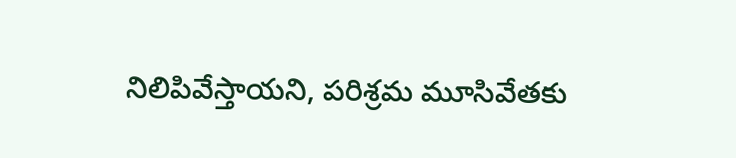నిలిపివేస్తాయని, పరిశ్రమ మూసివేతకు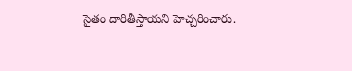సైతం దారితీస్తాయని హెచ్చరించారు.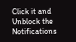Click it and Unblock the Notifications